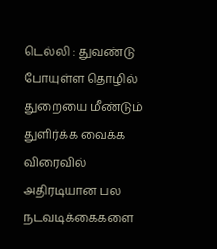டெல்லி : துவண்டு போயுள்ள தொழில் துறையை மீண்டும் துளிர்க்க வைக்க விரைவில் அதிரடியான பல நடவடிக்கைகளை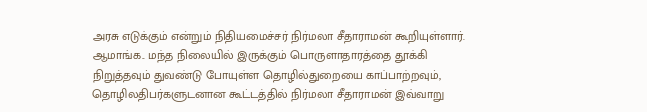அரசு எடுக்கும் என்றும் நிதியமைச்சர் நிர்மலா சீதாராமன் கூறியுள்ளார். ஆமாங்க.. மந்த நிலையில் இருக்கும் பொருளாதாரத்தை தூக்கி நிறுத்தவும் துவண்டு போயுள்ள தொழில்துறையை காப்பாற்றவும், தொழிலதிபர்களுடனான கூட்டத்தில் நிர்மலா சீதாராமன் இவ்வாறு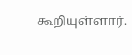கூறியுள்ளார்.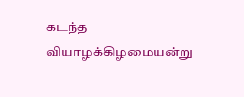கடந்த வியாழக்கிழமையன்று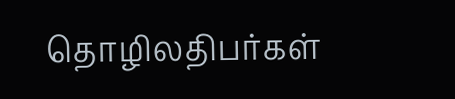தொழிலதிபர்கள்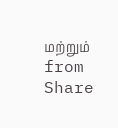மற்றும்
from Share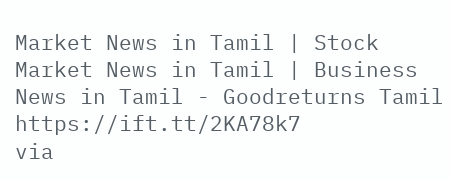Market News in Tamil | Stock Market News in Tamil | Business News in Tamil - Goodreturns Tamil https://ift.tt/2KA78k7
via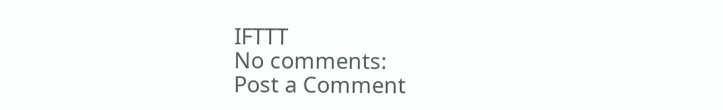IFTTT
No comments:
Post a Comment